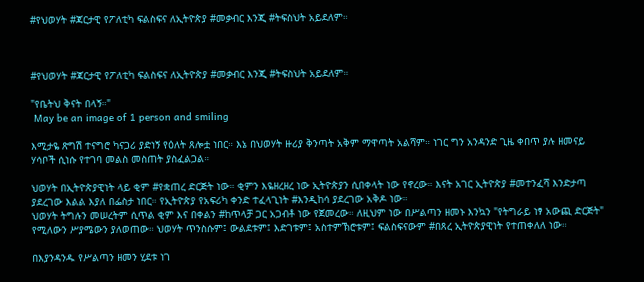#የህወሃት #ጃርታዊ የፖለቲካ ፍልስፍና ለኢትዮጵያ #መቃብር እንጂ #ትፍስህት አይደለም።



#የህወሃት #ጃርታዊ የፖለቲካ ፍልስፍና ለኢትዮጵያ #መቃብር እንጂ #ትፍስህት አይደለም።

"የቤትህ ቅናት በላኝ።"
 May be an image of 1 person and smiling

እሚታዬ ጽግሽ ተናግሮ ካናጋሪ ያድነኝ የዕለት ጸሎቷ ነበር። እኔ በህወሃት ዙሪያ ቅንጣት አቅም ማዋጣት አልሻም። ነገር ግን አንዳንድ ጊዜ ቀበጥ ያሉ ዘመናይ ሃሳቦች ሲነሱ የተገባ መልስ መስጠት ያስፈልጋል።

ህወሃት በኢትዮጵያዊነት ላይ ቂም #የቋጠረ ድርጅት ነው። ቂምን እዬዘረዘረ ነው ኢትዮጵያን ሲበቀላት ነው የኖረው። እናት አገር ኢትዮጵያ #መተንፈሻ እንድታጣ ያደረገው እልል እያለ በፌስታ ነበር። የኢትዮጵያ የአፍሪካ ቀንድ ተፈላጊነት #እንዲከሳ ያደረገው አቅዶ ነው።
ህወሃት ትግሉን መሠረትም ሲጥል ቂም እና በቀልን #ከጥላቻ ጋር አጋብቶ ነው የጀመረው። ለዚህም ነው በሥልጣን ዘመኑ እንኳን "የትግራይ ነፃ አውጪ ድርጅት" የሚለውን ሥያሜውን ያለወጠው። ህወሃት ጥንስሱም፤ ውልደቱም፤ እድገቱም፤ አስተምኽሮቱም፤ ፍልስፍናውም #በጸረ ኢትዮጵያዊነት የተጠቀለለ ነው።

በእያንዳንዱ የሥልጣን ዘመን ሂደቱ ነገ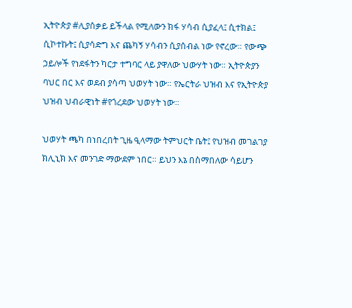ኢትዮጵያ #ሊያሰቃይ ይችላል የሚለውን ክፋ ሃሳብ ሲያፈላ፤ ሲተክል፤ ሲኮተኩት፤ ሲያሳድግ እና ጨካኝ ሃሳብን ሲያሰብል ነው የኖረው። የውጭ ኃይሎች የነደፋትን ካርታ ተግባር ላይ ያዋለው ህውሃት ነው። ኢትዮጵያን ባህር በር እና ወደብ ያሳጣ ህወሃት ነው። የኤርትራ ህዝብ እና የኢትዮጵያ ህዝብ ህብራዊነት #የጎረደው ህወሃት ነው።

ህወሃት ጫካ በነበረበት ጊዜ ዒላማው ትምህርት ቤት፤ የህዝብ መገልገያ ክሊኒክ እና መንገድ ማውደም ነበር። ይህን እኔ በስማበለው ሳይሆን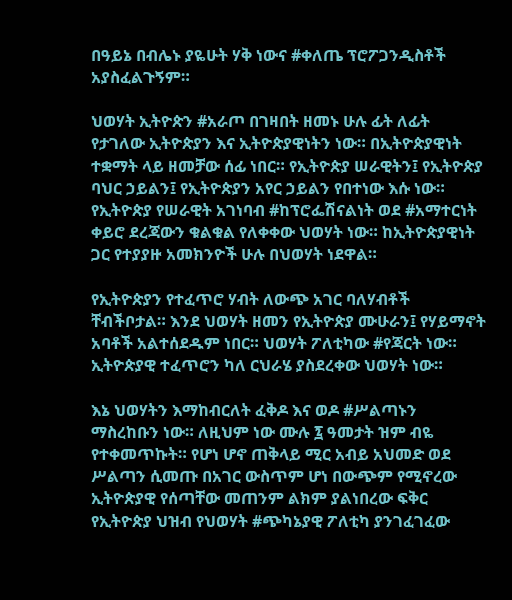በዓይኔ በብሌኑ ያዬሁት ሃቅ ነውና #ቀለጤ ፕሮፖጋንዲስቶች አያስፈልጉኝም።

ህወሃት ኢትዮጵን #አራጦ በገዛበት ዘመኑ ሁሉ ፊት ለፊት የታገለው ኢትዮጵያን እና ኢትዮጵያዊነትን ነው። በኢትዮጵያዊነት ተቋማት ላይ ዘመቻው ሰፊ ነበር። የኢትዮጵያ ሠራዊትን፤ የኢትዮጵያ ባህር ኃይልን፤ የኢትዮጵያን አየር ኃይልን የበተነው እሱ ነው። የኢትዮጵያ የሠራዊት አገነባብ #ከፕሮፌሽናልነት ወደ #አማተርነት ቀይሮ ደረጃውን ቁልቁል የለቀቀው ህወሃት ነው። ከኢትዮጵያዊነት ጋር የተያያዙ አመክንዮች ሁሉ በህወሃት ነደዋል።

የኢትዮጵያን የተፈጥሮ ሃብት ለውጭ አገር ባለሃብቶች ቸብችቦታል። እንደ ህወሃት ዘመን የኢትዮጵያ ሙሁራን፤ የሃይማኖት አባቶች አልተሰደዱም ነበር። ህወሃት ፖለቲካው #የጃርት ነው። ኢትዮጵያዊ ተፈጥሮን ካለ ርህራሄ ያስደረቀው ህወሃት ነው።

እኔ ህወሃትን እማከብርለት ፈቅዶ እና ወዶ #ሥልጣኑን ማስረከቡን ነው። ለዚህም ነው ሙሉ ፯ ዓመታት ዝም ብዬ የተቀመጥኩት። የሆነ ሆኖ ጠቅላይ ሚር አብይ አህመድ ወደ ሥልጣን ሲመጡ በአገር ውስጥም ሆነ በውጭም የሚኖረው ኢትዮጵያዊ የሰጣቸው መጠንም ልክም ያልነበረው ፍቅር የኢትዮጵያ ህዝብ የህወሃት #ጭካኔያዊ ፖለቲካ ያንገፈገፈው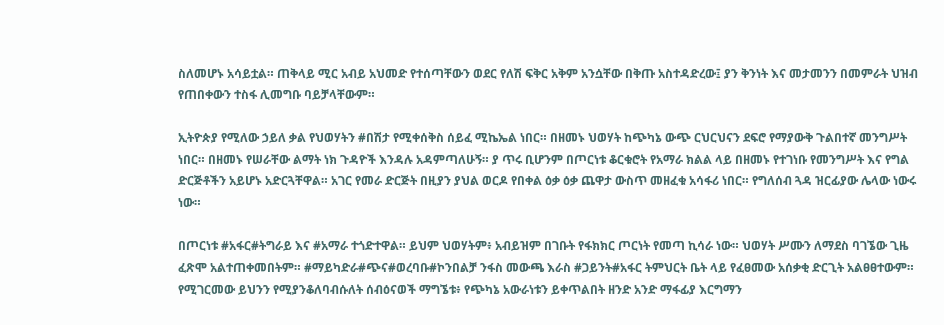ስለመሆኑ አሳይቷል። ጠቅላይ ሚር አብይ አህመድ የተሰጣቸውን ወደር የለሽ ፍቅር አቅም አንሷቸው በቅጡ አስተዳድረው፤ ያን ቅንነት እና መታመንን በመምራት ህዝብ የጠበቀውን ተስፋ ሊመግቡ ባይቻላቸውም።

ኢትዮጵያ የሚለው ኃይለ ቃል የህወሃትን #በሽታ የሚቀሰቅስ ሰይፈ ሚኬኤል ነበር። በዘመኑ ህወሃት ከጭካኔ ውጭ ርህርህናን ደፍሮ የማያውቅ ጉልበተኛ መንግሥት ነበር። በዘመኑ የሠራቸው ልማት ነክ ጉዳዮች እንዳሉ አዳምጣለሁኝ። ያ ጥሩ ቢሆንም በጦርነቱ ቆርቁሮት የአማራ ክልል ላይ በዘመኑ የተገነቡ የመንግሥት እና የግል ድርጅቶችን አይሆኑ አድርጓቸዋል። አገር የመራ ድርጅት በዚያን ያህል ወርዶ የበቀል ዕቃ ዕቃ ጨዋታ ውስጥ መዘፈቁ አሳፋሪ ነበር። የግለሰብ ጓዳ ዝርፊያው ሌላው ነውሩ ነው።

በጦርነቱ #አፋር#ትግራይ እና #አማራ ተጎድተዋል። ይህም ህወሃትም፥ አብይዝም በገቡት የፋክክር ጦርነት የመጣ ኪሳራ ነው። ህወሃት ሥሙን ለማደስ ባገኜው ጊዜ ፈጽሞ አልተጠቀመበትም። #ማይካድራ#ጭና#ወረባቡ#ኮንበልቻ ንፋስ መውጫ እራስ #ጋይንት#አፋር ትምህርት ቤት ላይ የፈፀመው አሰቃቂ ድርጊት አልፀፀተውም። የሚገርመው ይህንን የሚያንቆለባብሱለት ሰብዕናወች ማግኜቱ፥ የጭካኔ አውራነቱን ይቀጥልበት ዘንድ አንድ ማፋፊያ እርግማን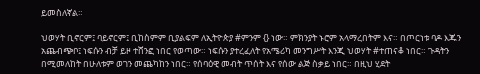ይመስለኛል።

ህወሃት ቢኖርም፤ ባይኖርም፤ ቢከስምም ቢያልፍም ለኢትዮጵያ #ምንም {} ነው። ምክንያት ኑሮም አላማረበትም እና። በጦርነቱ ባዶ እጁን አጨብጭቦ፤ ነፍሱን ብቻ ይዞ ተሸንፎ ነበር የወጣው። ነፍሱን ያተረፈለት የአሜሪካ መንግሥት እንጂ ህወሃት #ተጠናቆ ነበር። ጉዳትን በሚመለከት በሁለቱም ወገን መጨካከን ነበር። የሰባዕዊ መብት ጥሰት እና የሰው ልጅ ስቃይ ነበር። በዚህ ሂደት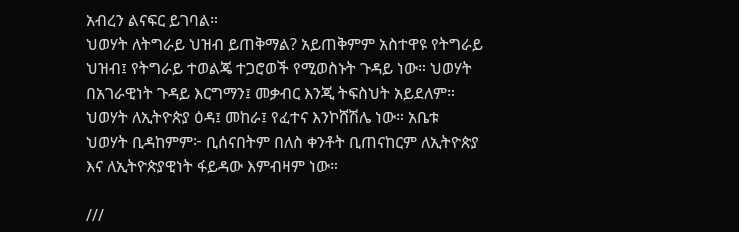አብረን ልናፍር ይገባል።
ህወሃት ለትግራይ ህዝብ ይጠቅማል? አይጠቅምም አስተዋዩ የትግራይ ህዝብ፤ የትግራይ ተወልጄ ተጋሮወች የሚወስኑት ጉዳይ ነው። ህወሃት በአገራዊነት ጉዳይ እርግማን፤ መቃብር እንጂ ትፍስህት አይደለም። ህወሃት ለኢትዮጵያ ዕዳ፤ መከራ፤ የፈተና እንኮሸሽሌ ነው። አቤቱ ህወሃት ቢዳከምም፦ ቢሰናበትም በለስ ቀንቶት ቢጠናከርም ለኢትዮጵያ እና ለኢትዮጵያዊነት ፋይዳው እምብዛም ነው።

///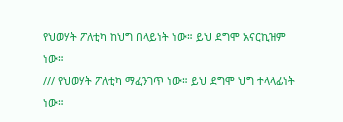የህወሃት ፖለቲካ ከህግ በላይነት ነው። ይህ ደግሞ አናርኪዝም ነው።
/// የህወሃት ፖለቲካ ማፈንገጥ ነው። ይህ ደግሞ ህግ ተላላፊነት ነው።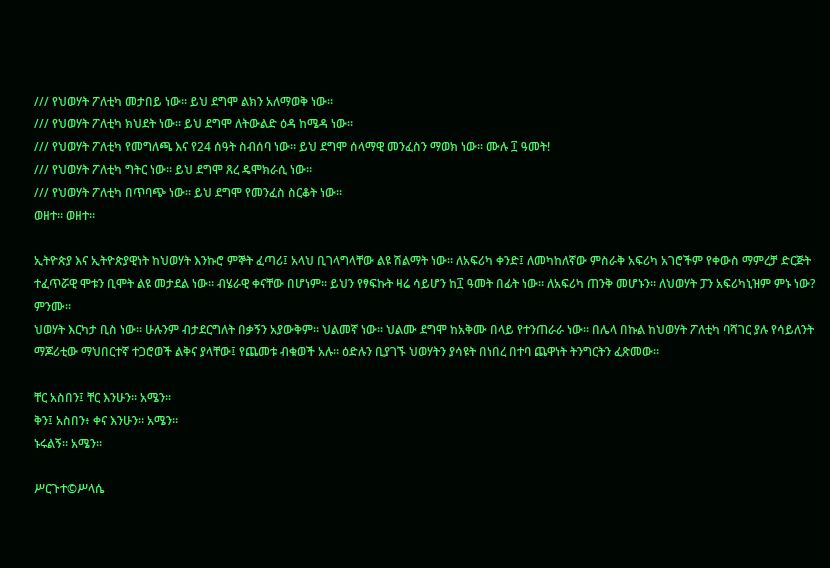/// የህወሃት ፖለቲካ መታበይ ነው። ይህ ደግሞ ልክን አለማወቅ ነው።
/// የህወሃት ፖለቲካ ክህደት ነው። ይህ ደግሞ ለትውልድ ዕዳ ከሜዳ ነው።
/// የህወሃት ፖለቲካ የመግለጫ እና የ24 ሰዓት ስብሰባ ነው። ይህ ደግሞ ሰላማዊ መንፈስን ማወክ ነው። ሙሉ ፲ ዓመት!
/// የህወሃት ፖለቲካ ግትር ነው። ይህ ደግሞ ጸረ ዴሞክራሲ ነው።
/// የህወሃት ፖለቲካ በጥባጭ ነው። ይህ ደግሞ የመንፈስ ስርቆት ነው።
ወዘተ። ወዘተ።

ኢትዮጵያ እና ኢትዮጵያዊነት ከህወሃት እንኩሮ ምኞት ፈጣሪ፤ አላህ ቢገላግላቸው ልዩ ሽልማት ነው። ለአፍሪካ ቀንድ፤ ለመካከለኛው ምስራቅ አፍሪካ አገሮችም የቀውስ ማምረቻ ድርጅት ተፈጥሯዊ ሞቱን ቢሞት ልዩ መታደል ነው። ብሄራዊ ቀናቸው በሆነም። ይህን የፃፍኩት ዛሬ ሳይሆን ከ፲ ዓመት በፊት ነው። ለአፍሪካ ጠንቅ መሆኑን። ለህወሃት ፓን አፍሪካኒዝም ምኑ ነው? ምንሙ።
ህወሃት እርካታ ቢስ ነው። ሁሉንም ብታደርግለት በቃኝን አያውቅም። ህልመኛ ነው። ህልሙ ደግሞ ከአቅሙ በላይ የተንጠራራ ነው። በሌላ በኩል ከህወሃት ፖለቲካ ባሻገር ያሉ የሳይለንት ማጆሪቲው ማህበርተኛ ተጋሮወች ልቅና ያላቸው፤ የጨመቱ ብቁወች አሉ። ዕድሉን ቢያገኙ ህወሃትን ያሳዩት በነበረ በተባ ጨዋነት ትንግርትን ፈጽመው።

ቸር አስበን፤ ቸር እንሁን። አሜን።
ቅን፤ አስበን፥ ቀና እንሁን። አሜን።
ኑሩልኝ። አሜን።

ሥርጉተ©ሥላሴ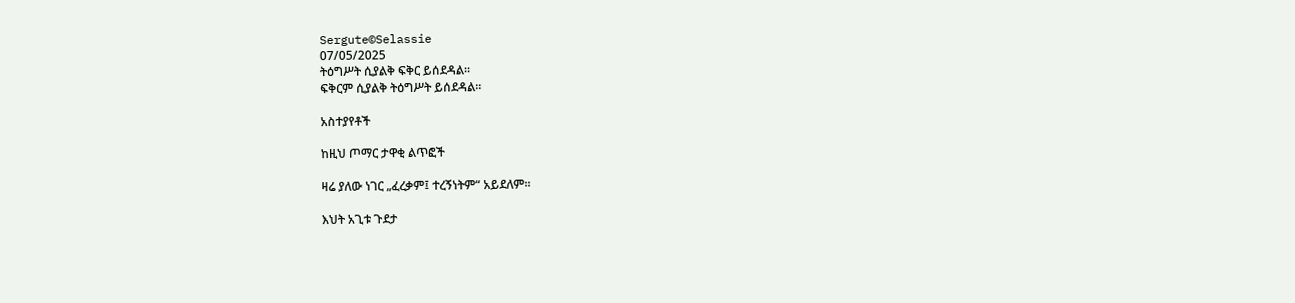Sergute©Selassie
07/05/2025
ትዕግሥት ሲያልቅ ፍቅር ይሰደዳል።
ፍቅርም ሲያልቅ ትዕግሥት ይሰደዳል።

አስተያየቶች

ከዚህ ጦማር ታዋቂ ልጥፎች

ዛሬ ያለው ነገር „ፈረቃም፤ ተረኝነትም“ አይደለም።

እህት አጊቱ ጉደታ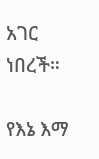አገር ነበረች።

የእኔ እማ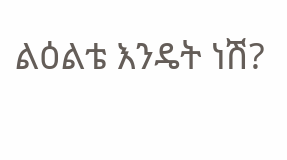ልዕልቴ እንዴት ነሽ?